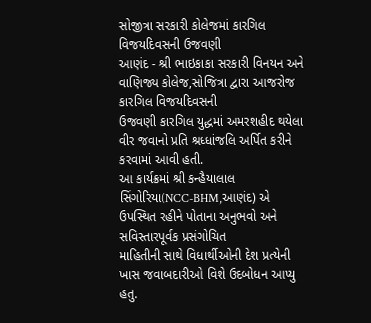સોજીત્રા સરકારી કોલેજમાં કારગિલ વિજયદિવસની ઉજવણી
આણંદ - શ્રી ભાઇકાકા સરકારી વિનયન અને વાણિજ્ય કોલેજ,સોજિત્રા દ્વારા આજરોજ કારગિલ વિજયદિવસની
ઉજવણી કારગિલ યુદ્ધમાં અમરશહીદ થયેલા વીર જવાનો પ્રતિ શ્રધ્ધાંજલિ અર્પિત કરીને
કરવામાં આવી હતી.
આ કાર્યક્રમાં શ્રી કન્હૈયાલાલ
સિંગોરિયા(NCC-BHM,આણંદ) એ ઉપસ્થિત રહીને પોતાના અનુભવો અને સવિસ્તારપૂર્વક પ્રસંગોચિત
માહિતીની સાથે વિધાર્થીઓની દેશ પ્રત્યેની ખાસ જવાબદારીઓ વિશે ઉદબોધન આપ્યુ હતુ.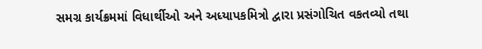સમગ્ર કાર્યક્રમમાં વિધાર્થીઓ અને અધ્યાપકમિત્રો દ્વારા પ્રસંગોચિત વકતવ્યો તથા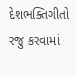દેશભક્તિગીતો રજુ કરવામાં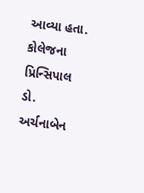આવ્યા હતા.
કોલેજના પ્રિન્સિપાલ ડો.
અર્ચનાબેન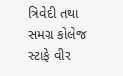ત્રિવેદી તથા સમગ્ર કોલેજ સ્ટાફે વીર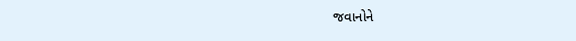જવાનોને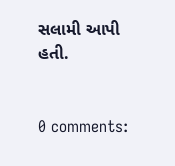સલામી આપી હતી.


0 comments: